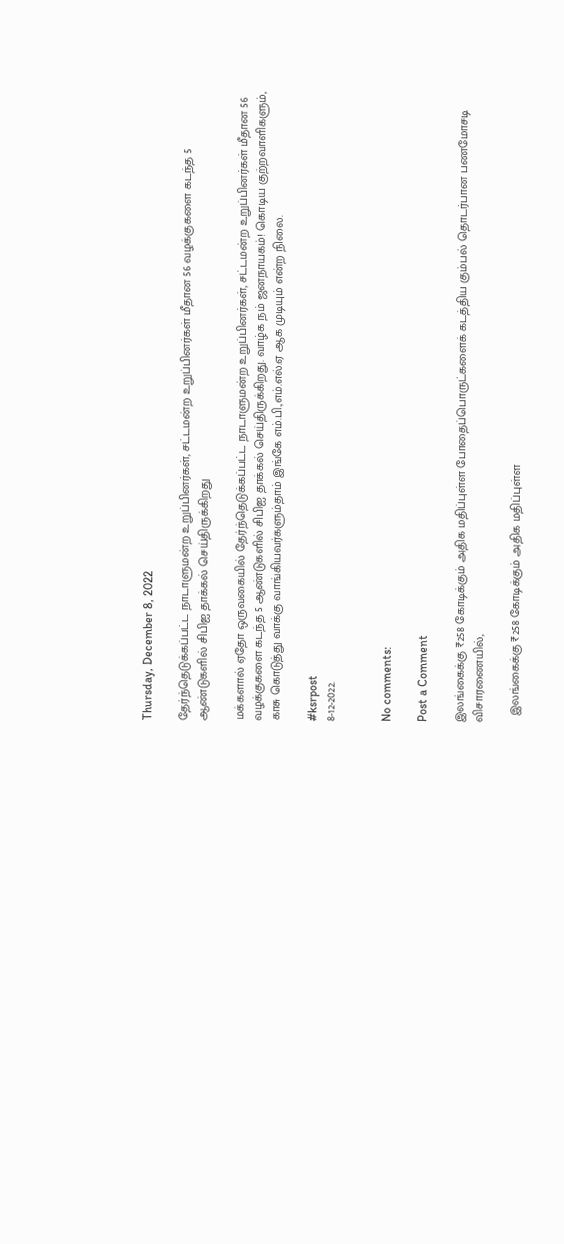Thursday, December 8, 2022

தேர்ந்தெடுக்கப்பட்ட நாடாளுமன்ற உறுப்பினர்கள், சட்டமன்ற உறுப்பினர்கள் மீதான 56 வழக்குகளை கடந்த 5 ஆண்டுகளில் சிபிஐ தாக்கல் செய்திருக்கிறது

மக்களால் ஏதோ ஒருவகையில் தேர்ந்தெடுக்கப்பட்ட நாடாளுமன்ற உறுப்பினர்கள், சட்டமன்ற உறுப்பினர்கள் மீதான 56 வழக்குகளை கடந்த 5 ஆண்டுகளில் சிபிஐ தாக்கல் செய்திருக்கிறது. வாழ்க நம் ஜனநாயகம்! கொடிய குற்றவாளிகளும், காசு கொடுத்து வாக்கு வாங்கியவர்களும்தாம் இங்கே எம்.பி.,எம்.எல்.ஏ ஆக முடியும் என்ற நிலை.

#ksrpost
8-12-2022.


No comments:

Post a Comment

இலங்கைக்கு ₹258 கோடிக்கும் அதிக மதிப்புள்ள போதைப்பொருட்களைக் கடத்திய கும்பல் தொடர்பான பணமோசடி விசாரணையில்,

  இலங்கைக்கு ₹258 கோடிக்கும் அதிக மதிப்புள்ள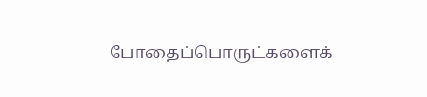போதைப்பொருட்களைக்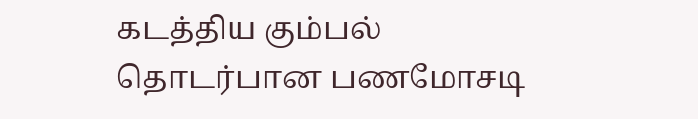கடத்திய கும்பல் தொடர்பான பணமோசடி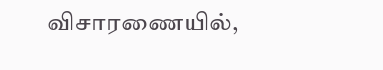விசாரணையில்,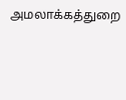அமலாக்கத்துறை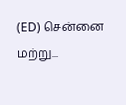(ED) சென்னை மற்று...